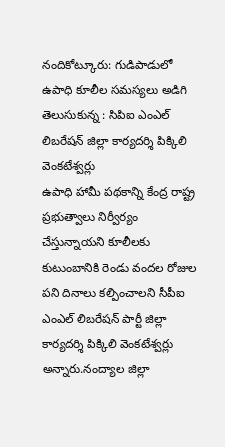నందికోట్కూరు: గుడిపాడులో ఉపాధి కూలీల సమస్యలు అడిగి తెలుసుకున్న : సిపిఐ ఎంఎల్ లిబరేషన్ జిల్లా కార్యదర్శి పిక్కిలి వెంకటేశ్వర్లు
ఉపాధి హామీ పథకాన్ని కేంద్ర రాష్ట్ర ప్రభుత్వాలు నిర్వీర్యం చేస్తున్నాయని కూలీలకు కుటుంబానికి రెండు వందల రోజుల పని దినాలు కల్పించాలని సీపీఐ ఎంఎల్ లిబరేషన్ పార్టీ జిల్లా కార్యదర్శి పిక్కిలి వెంకటేశ్వర్లు అన్నారు.నంద్యాల జిల్లా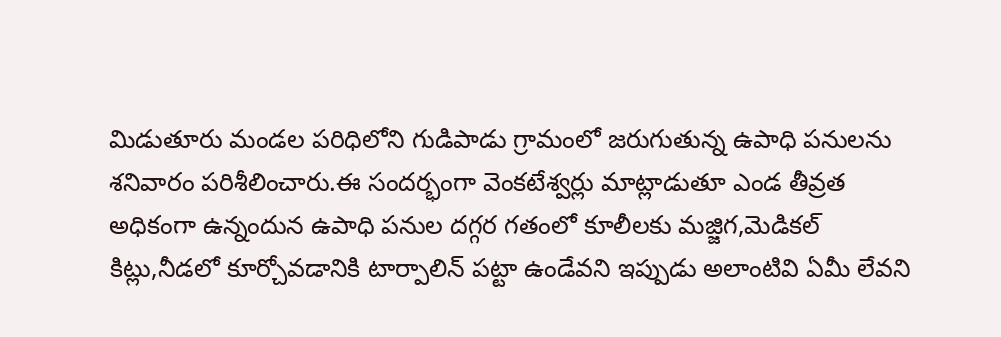మిడుతూరు మండల పరిధిలోని గుడిపాడు గ్రామంలో జరుగుతున్న ఉపాధి పనులను శనివారం పరిశీలించారు.ఈ సందర్భంగా వెంకటేశ్వర్లు మాట్లాడుతూ ఎండ తీవ్రత అధికంగా ఉన్నందున ఉపాధి పనుల దగ్గర గతంలో కూలీలకు మజ్జిగ,మెడికల్ కిట్లు,నీడలో కూర్చోవడానికి టార్పాలిన్ పట్టా ఉండేవని ఇప్పుడు అలాంటివి ఏమీ లేవని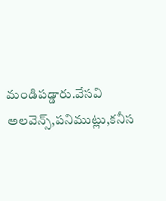మండిపడ్డారు.వేసవి అలవెన్స్,పనిముట్లు,కనీస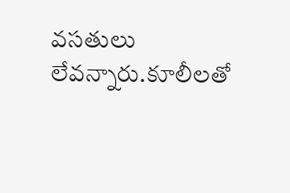వసతులు లేవన్నారు.కూలీలతో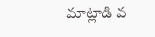మాట్లాడి వ